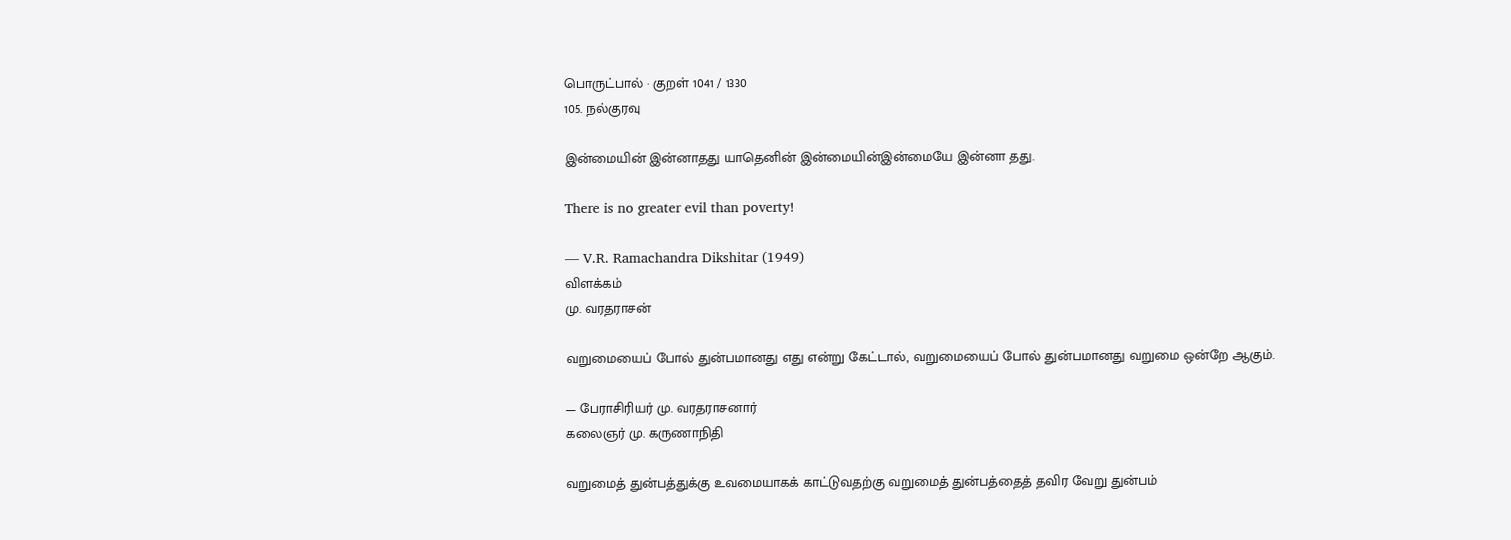பொருட்பால் · குறள் 1041 / 1330
105. நல்குரவு

இன்மையின் இன்னாதது யாதெனின் இன்மையின்இன்மையே இன்னா தது.

There is no greater evil than poverty!

— V.R. Ramachandra Dikshitar (1949)
விளக்கம்
மு. வரதராசன்

வறுமையைப் போல் துன்பமானது எது என்று கேட்டால், வறுமையைப் போல் துன்பமானது வறுமை ஒன்றே ஆகும்.

— பேராசிரியர் மு. வரதராசனார்
கலைஞர் மு. கருணாநிதி

வறுமைத் துன்பத்துக்கு உவமையாகக் காட்டுவதற்கு வறுமைத் துன்பத்தைத் தவிர வேறு துன்பம்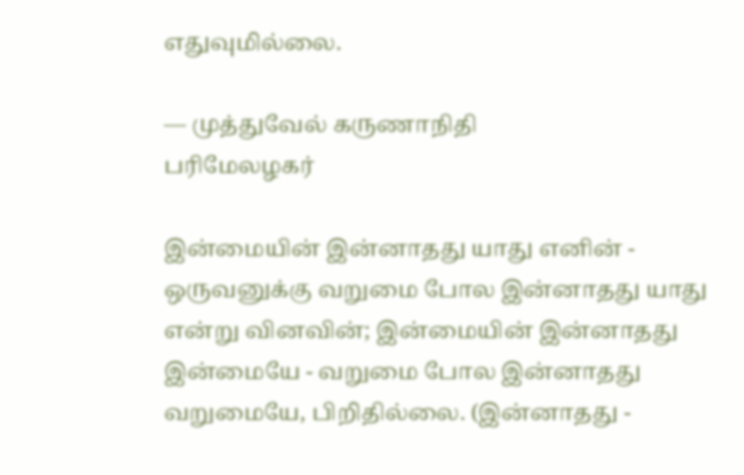எதுவுமில்லை.

— முத்துவேல் கருணாநிதி
பரிமேலழகர்

இன்மையின் இன்னாதது யாது எனின் - ஒருவனுக்கு வறுமை போல இன்னாதது யாது என்று வினவின்; இன்மையின் இன்னாதது இன்மையே - வறுமை போல இன்னாதது வறுமையே, பிறிதில்லை. (இன்னாதது -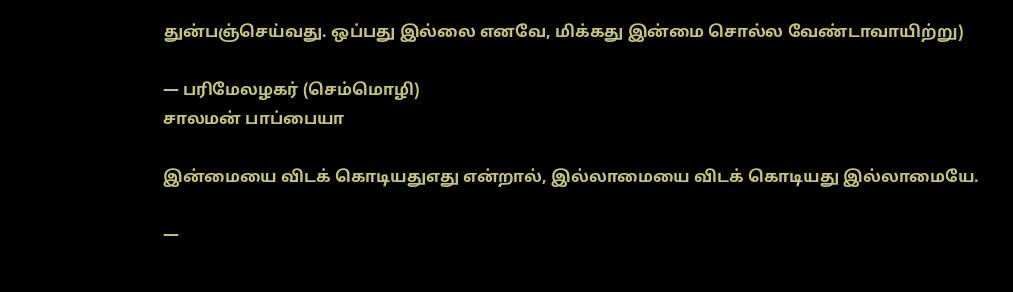துன்பஞ்செய்வது. ஒப்பது இல்லை எனவே, மிக்கது இன்மை சொல்ல வேண்டாவாயிற்று)

— பரிமேலழகர் (செம்மொழி)
சாலமன் பாப்பையா

இன்மையை விடக் கொடியதுஎது என்றால், இல்லாமையை விடக் கொடியது இல்லாமையே.

—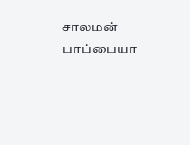சாலமன் பாப்பையா